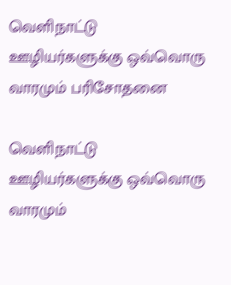வெளிநாட்டு ஊழியர்களுக்கு ஒவ்வொரு வாரமும் பரிசோதனை

வெளிநாட்டு ஊழியர்களுக்கு ஒவ்வொரு வாரமும்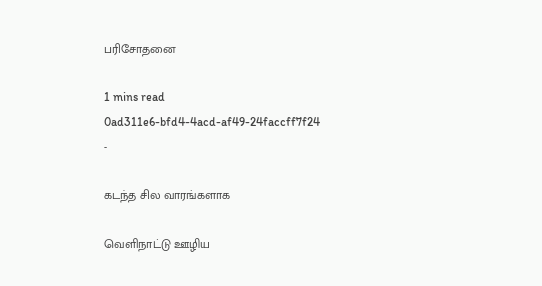பரிசோதனை

1 mins read
0ad311e6-bfd4-4acd-af49-24faccff7f24
-

கடந்த சில வாரங்களாக

வெளிநாட்டு ஊழிய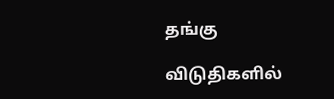தங்கு

விடுதிகளில்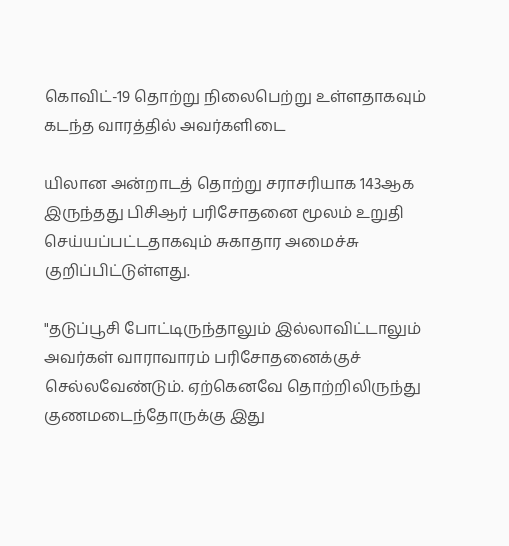கொவிட்-19 தொற்று நிலைபெற்று உள்ளதாகவும் கடந்த வாரத்தில் அவர்களிடை

யிலான அன்றாடத் தொற்று சராசரியாக 143ஆக இருந்தது பிசிஆர் பரிசோதனை மூலம் உறுதி செய்யப்பட்டதாகவும் சுகாதார அமைச்சு குறிப்பிட்டுள்ளது.

"தடுப்பூசி போட்டிருந்தாலும் இல்லாவிட்டாலும் அவர்கள் வாராவாரம் பரிசோதனைக்குச் செல்லவேண்டும். ஏற்கெனவே தொற்றிலிருந்து குணமடைந்தோருக்கு இது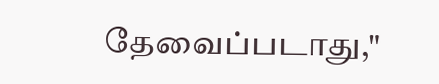தேவைப்படாது,"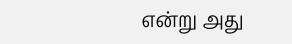என்று அது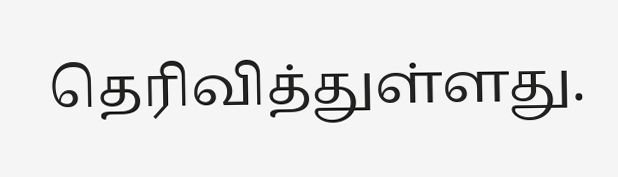தெரிவித்துள்ளது.